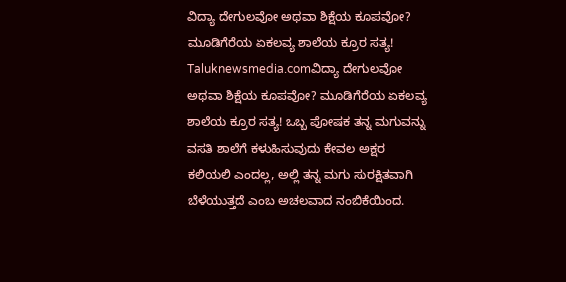ವಿದ್ಯಾ ದೇಗುಲವೋ ಅಥವಾ ಶಿಕ್ಷೆಯ ಕೂಪವೋ? ಮೂಡಿಗೆರೆಯ ಏಕಲವ್ಯ ಶಾಲೆಯ ಕ್ರೂರ ಸತ್ಯ!
Taluknewsmedia.comವಿದ್ಯಾ ದೇಗುಲವೋ ಅಥವಾ ಶಿಕ್ಷೆಯ ಕೂಪವೋ? ಮೂಡಿಗೆರೆಯ ಏಕಲವ್ಯ ಶಾಲೆಯ ಕ್ರೂರ ಸತ್ಯ! ಒಬ್ಬ ಪೋಷಕ ತನ್ನ ಮಗುವನ್ನು ವಸತಿ ಶಾಲೆಗೆ ಕಳುಹಿಸುವುದು ಕೇವಲ ಅಕ್ಷರ ಕಲಿಯಲಿ ಎಂದಲ್ಲ, ಅಲ್ಲಿ ತನ್ನ ಮಗು ಸುರಕ್ಷಿತವಾಗಿ ಬೆಳೆಯುತ್ತದೆ ಎಂಬ ಅಚಲವಾದ ನಂಬಿಕೆಯಿಂದ.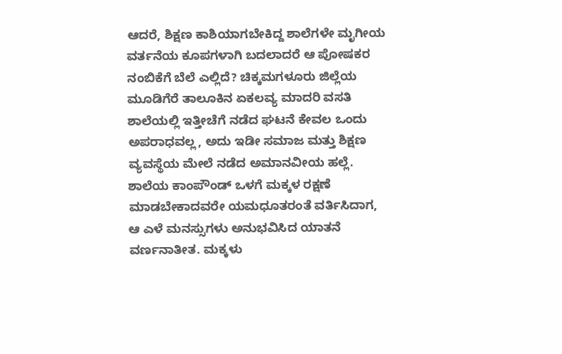ಆದರೆ, ಶಿಕ್ಷಣ ಕಾಶಿಯಾಗಬೇಕಿದ್ದ ಶಾಲೆಗಳೇ ಮೃಗೀಯ ವರ್ತನೆಯ ಕೂಪಗಳಾಗಿ ಬದಲಾದರೆ ಆ ಪೋಷಕರ ನಂಬಿಕೆಗೆ ಬೆಲೆ ಎಲ್ಲಿದೆ? ಚಿಕ್ಕಮಗಳೂರು ಜಿಲ್ಲೆಯ ಮೂಡಿಗೆರೆ ತಾಲೂಕಿನ ಏಕಲವ್ಯ ಮಾದರಿ ವಸತಿ ಶಾಲೆಯಲ್ಲಿ ಇತ್ತೀಚೆಗೆ ನಡೆದ ಘಟನೆ ಕೇವಲ ಒಂದು ಅಪರಾಧವಲ್ಲ, ಅದು ಇಡೀ ಸಮಾಜ ಮತ್ತು ಶಿಕ್ಷಣ ವ್ಯವಸ್ಥೆಯ ಮೇಲೆ ನಡೆದ ಅಮಾನವೀಯ ಹಲ್ಲೆ. ಶಾಲೆಯ ಕಾಂಪೌಂಡ್ ಒಳಗೆ ಮಕ್ಕಳ ರಕ್ಷಣೆ ಮಾಡಬೇಕಾದವರೇ ಯಮಧೂತರಂತೆ ವರ್ತಿಸಿದಾಗ, ಆ ಎಳೆ ಮನಸ್ಸುಗಳು ಅನುಭವಿಸಿದ ಯಾತನೆ ವರ್ಣನಾತೀತ. ಮಕ್ಕಳು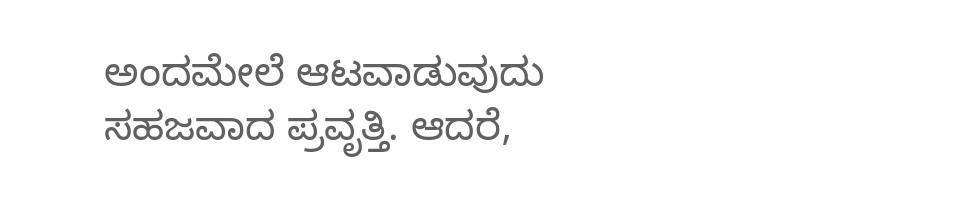ಅಂದಮೇಲೆ ಆಟವಾಡುವುದು ಸಹಜವಾದ ಪ್ರವೃತ್ತಿ. ಆದರೆ,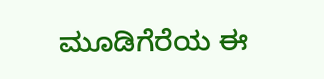ಮೂಡಿಗೆರೆಯ ಈ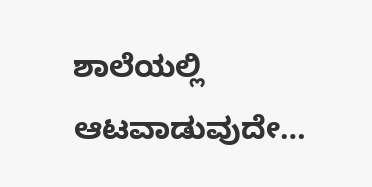ಶಾಲೆಯಲ್ಲಿ ಆಟವಾಡುವುದೇ…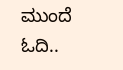ಮುಂದೆ ಓದಿ..